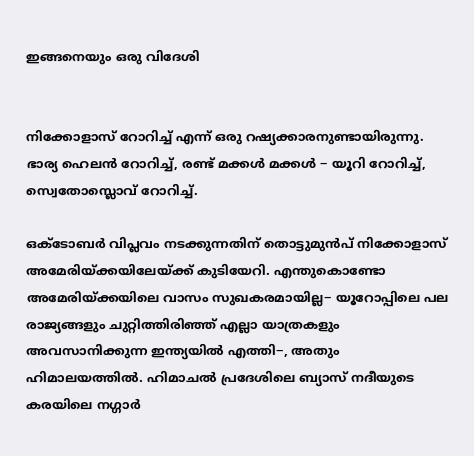ഇങ്ങനെയും ഒരു വിദേശി


നിക്കോളാസ് റോറിച്ച് എന്ന് ഒരു റഷ്യക്കാരനുണ്ടായിരുന്നു. ഭാര്യ ഹെലൻ റോറിച്ച്, രണ്ട് മക്കൾ മക്കൾ − യൂറി റോറിച്ച്, സ്വെതോസ്ലൊവ് റോറിച്ച്.

ഒക്ടോബർ വിപ്ലവം നടക്കുന്നതിന് തൊട്ടുമുൻപ് നിക്കോളാസ് അമേരിയ്ക്കയിലേയ്ക്ക് കുടിയേറി. എന്തുകൊണ്ടോ അമേരിയ്ക്കയിലെ വാസം സുഖകരമായില്ല− യൂറോപ്പിലെ പല രാജ്യങ്ങളും ചുറ്റിത്തിരിഞ്ഞ് എല്ലാ യാത്രകളും അവസാനിക്കുന്ന ഇന്ത്യയിൽ എത്തി−, അതും ഹിമാലയത്തിൽ. ഹിമാചൽ പ്രദേശിലെ ബ്യാസ് നദീയുടെ കരയിലെ നഗ്ഗാർ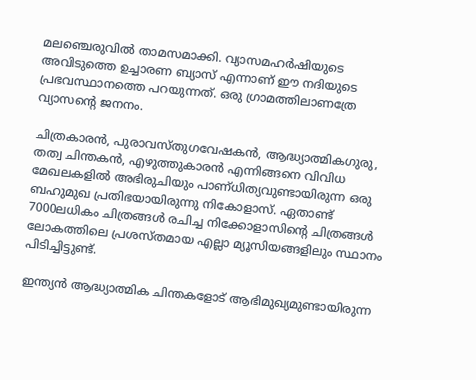മലഞ്ചെരുവിൽ താമസമാക്കി. വ്യാസമഹർഷിയുടെ അവിടുത്തെ ഉച്ചാരണ ബ്യാസ് എന്നാണ് ഈ നദിയുടെ പ്രഭവസ്ഥാനത്തെ പറയുന്നത്. ഒരു ഗ്രാമത്തിലാണത്രേ വ്യാസന്റെ ജനനം.

ചിത്രകാരൻ, പുരാവസ്തുഗവേഷകൻ, ആദ്ധ്യാത്മികഗുരു, തത്വ ചിന്തകൻ, എഴുത്തുകാരൻ എന്നിങ്ങനെ വിവിധ മേഖലകളിൽ അഭിരുചിയും പാണ്ധിത്യവുണ്ടായിരുന്ന ഒരു ബഹുമുഖ പ്രതിഭയായിരുന്നു നികോളാസ്. ഏതാണ്ട് 7000ലധികം ചിത്രങ്ങൾ രചിച്ച നിക്കോളാസിന്റെ ചിത്രങ്ങൾ ലോകത്തിലെ പ്രശസ്തമായ എല്ലാ മ്യൂസിയങ്ങളിലും സ്ഥാനം പിടിച്ചിട്ടുണ്ട്.

ഇന്ത്യൻ ആദ്ധ്യാത്മിക ചിന്തകളോട് ആഭിമുഖ്യമുണ്ടായിരുന്ന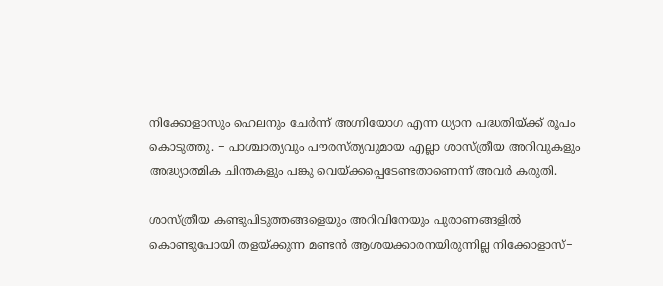നിക്കോളാസും ഹെലനും ചേർന്ന് അഗ്നിയോഗ എന്ന ധ്യാന പദ്ധതിയ്ക്ക് രൂപം കൊടുത്തു. − പാശ്ചാത്യവും പൗരസ്ത്യവുമായ എല്ലാ ശാസ്ത്രീയ അറിവുകളും അദ്ധ്യാത്മിക ചിന്തകളും പങ്കു വെയ്ക്കപ്പെടേണ്ടതാണെന്ന് അവർ കരുതി.

ശാസ്ത്രീയ കണ്ടുപിടുത്തങ്ങളെയും അറിവിനേയും പുരാണങ്ങളിൽ കൊണ്ടുപോയി തളയ്ക്കുന്ന മണ്ടൻ ആശയക്കാരനയിരുന്നില്ല നിക്കോളാസ്−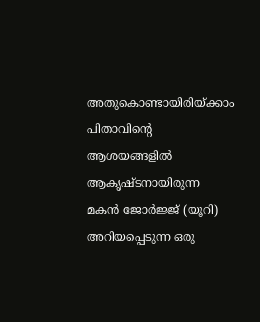അതുകൊണ്ടായിരിയ്ക്കാം പിതാവിന്റെ ആശയങ്ങളിൽ ആകൃഷ്ടനായിരുന്ന മകൻ ജോർജ്ജ് (യൂറി) അറിയപ്പെടുന്ന ഒരു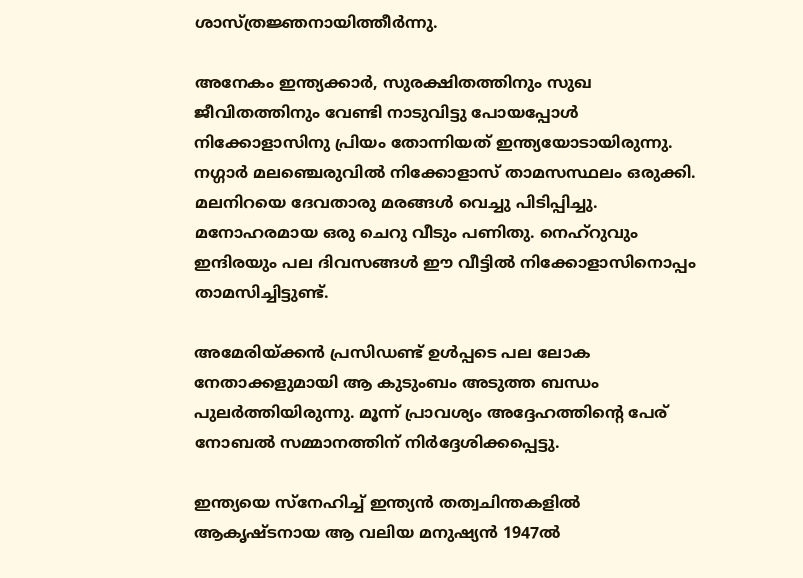ശാസ്ത്രജ്ഞനായിത്തീർന്നു.

അനേകം ഇന്ത്യക്കാർ, സുരക്ഷിതത്തിനും സുഖ ജീവിതത്തിനും വേണ്ടി നാടുവിട്ടു പോയപ്പോൾ നിക്കോളാസിനു പ്രിയം തോന്നിയത് ഇന്ത്യയോടായിരുന്നു. നഗ്ഗാർ മലഞ്ചെരുവിൽ നിക്കോളാസ് താമസസ്ഥലം ഒരുക്കി. മലനിറയെ ദേവതാരു മരങ്ങൾ വെച്ചു പിടിപ്പിച്ചു. മനോഹരമായ ഒരു ചെറു വീടും പണിതു. നെഹ്റുവും ഇന്ദിരയും പല ദിവസങ്ങൾ ഈ വീട്ടിൽ നിക്കോളാസിനൊപ്പം താമസിച്ചിട്ടുണ്ട്.

അമേരിയ്ക്കൻ പ്രസിഡണ്ട് ഉൾപ്പടെ പല ലോക നേതാക്കളുമായി ആ കുടുംബം അടുത്ത ബന്ധം പുലർത്തിയിരുന്നു. മൂന്ന് പ്രാവശ്യം അദ്ദേഹത്തിന്റെ പേര് നോബൽ സമ്മാനത്തിന് നിർദ്ദേശിക്കപ്പെട്ടു.

ഇന്ത്യയെ സ്നേഹിച്ച് ഇന്ത്യൻ തത്വചിന്തകളിൽ ആകൃഷ്ടനായ ആ വലിയ മനുഷ്യൻ 1947ൽ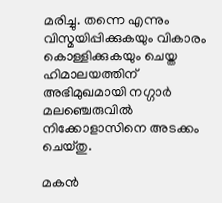മരിച്ചു. തന്നെ എന്നും വിസ്മയിപ്പിക്കുകയും വികാരം കൊള്ളിക്കുകയും ചെയ്ത ഹിമാലയത്തിന് അഭിമുഖമായി നഗ്ഗാർ മലഞ്ചെരുവിൽ നിക്കോളാസിനെ അടക്കം ചെയ്തു.

മകൻ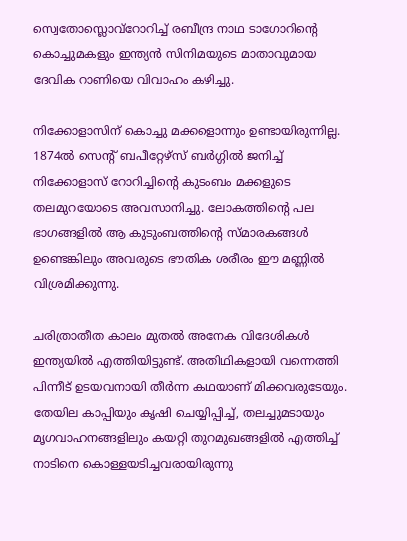സ്വെതോസ്ലൊവ്റോറിച്ച് രബീന്ദ്ര നാഥ ടാഗോറിന്റെ കൊച്ചുമകളും ഇന്ത്യൻ സിനിമയുടെ മാതാവുമായ ദേവിക റാണിയെ വിവാഹം കഴിച്ചു.

നിക്കോളാസിന് കൊച്ചു മക്കളൊന്നും ഉണ്ടായിരുന്നില്ല. 1874ൽ സെന്റ് ബപീറ്റേഴ്സ് ബർഗ്ഗിൽ ജനിച്ച് നിക്കോളാസ് റോറിച്ചിന്റെ കുടംബം മക്കളുടെ തലമുറയോടെ അവസാനിച്ചു. ലോകത്തിന്റെ പല ഭാഗങ്ങളിൽ ആ കുടുംബത്തിന്റെ സ്മാരകങ്ങൾ ഉണ്ടെങ്കിലും അവരുടെ ഭൗതിക ശരീരം ഈ മണ്ണിൽ വിശ്രമിക്കുന്നു.

ചരിത്രാതീത കാലം മുതൽ അനേക വിദേശികൾ ഇന്ത്യയിൽ എത്തിയിട്ടുണ്ട്. അതിഥികളായി വന്നെത്തി പിന്നീട് ഉടയവനായി തീർന്ന കഥയാണ് മിക്കവരുടേയും. തേയില കാപ്പിയും കൃഷി ചെയ്യിപ്പിച്ച്, തലച്ചുമടായും മൃഗവാഹനങ്ങളിലും കയറ്റി തുറമുഖങ്ങളിൽ എത്തിച്ച് നാടിനെ കൊള്ളയടിച്ചവരായിരുന്നു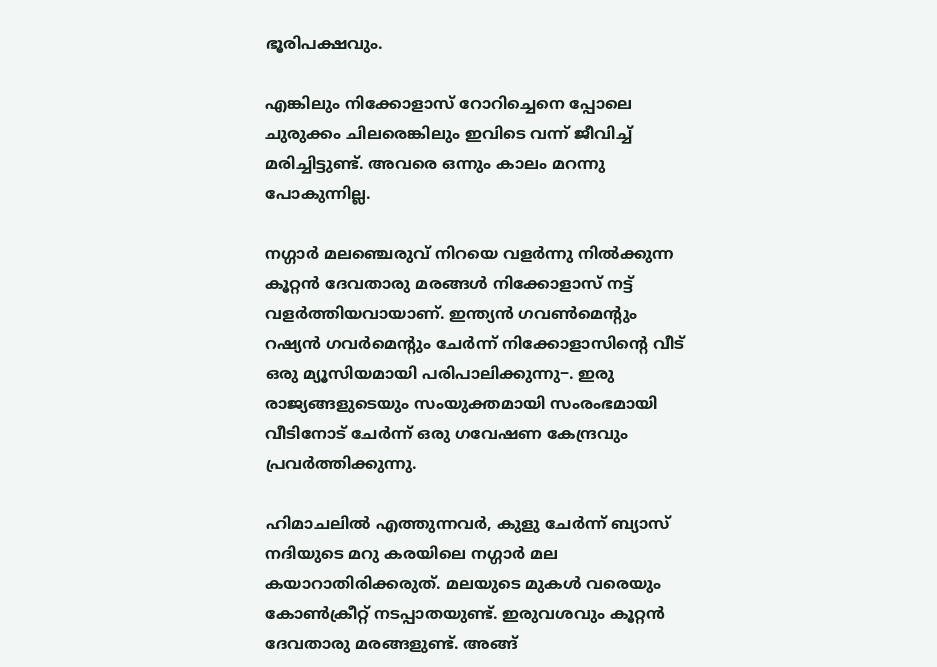ഭൂരിപക്ഷവും.

എങ്കിലും നിക്കോളാസ് റോറിച്ചെനെ പ്പോലെ ചുരുക്കം ചിലരെങ്കിലും ഇവിടെ വന്ന് ജീവിച്ച് മരിച്ചിട്ടുണ്ട്. അവരെ ഒന്നും കാലം മറന്നു പോകുന്നില്ല.

നഗ്ഗാർ മലഞ്ചെരുവ് നിറയെ വളർന്നു നിൽക്കുന്ന കൂറ്റൻ ദേവതാരു മരങ്ങൾ നിക്കോളാസ് നട്ട് വളർത്തിയവായാണ്. ഇന്ത്യൻ ഗവൺമെന്റും റഷ്യൻ ഗവർമെന്റും ചേർന്ന് നിക്കോളാസിന്റെ വീട് ഒരു മ്യൂസിയമായി പരിപാലിക്കുന്നു−. ഇരു രാജ്യങ്ങളുടെയും സംയുക്തമായി സംരംഭമായി വീടിനോട് ചേർന്ന് ഒരു ഗവേഷണ കേന്ദ്രവും പ്രവർത്തിക്കുന്നു.

ഹിമാചലിൽ എത്തുന്നവർ, കുളു ചേർന്ന് ബ്യാസ് നദിയുടെ മറു കരയിലെ നഗ്ഗാർ മല കയാറാതിരിക്കരുത്. മലയുടെ മുകൾ വരെയും കോൺക്രീറ്റ് നടപ്പാതയുണ്ട്. ഇരുവശവും കൂറ്റൻ ദേവതാരു മരങ്ങളുണ്ട്. അങ്ങ്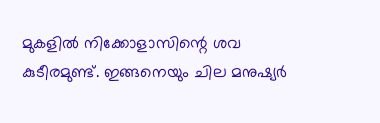മുകളിൽ നിക്കോളാസിന്റെ ശവ കുടീരമുണ്ട്. ഇങ്ങനെയും ചില മനുഷ്യർ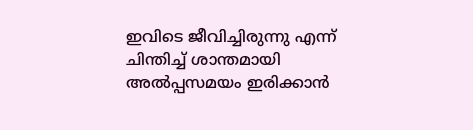ഇവിടെ ജീവിച്ചിരുന്നു എന്ന് ചിന്തിച്ച് ശാന്തമായി അൽപ്പസമയം ഇരിക്കാൻ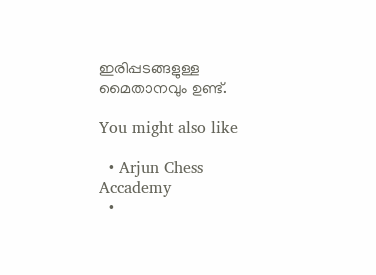ഇരിപ്പടങ്ങളുള്ള മൈതാനവും ഉണ്ട്.

You might also like

  • Arjun Chess Accademy
  •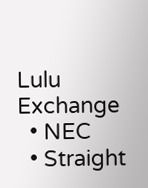Lulu Exchange
  • NEC
  • Straight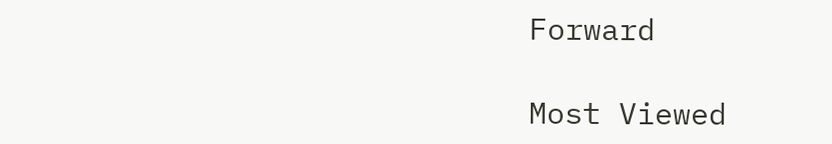Forward

Most Viewed